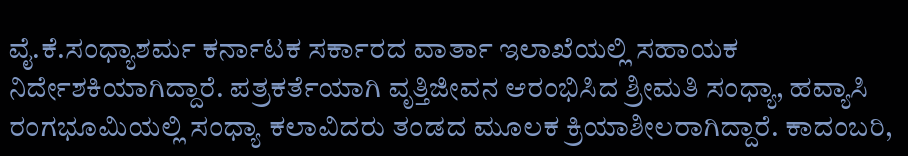ವೈ.ಕೆ.ಸಂಧ್ಯಾಶರ್ಮ ಕರ್ನಾಟಕ ಸರ್ಕಾರದ ವಾರ್ತಾ ಇಲಾಖೆಯಲ್ಲಿ ಸಹಾಯಕ ನಿರ್ದೇಶಕಿಯಾಗಿದ್ದಾರೆ. ಪತ್ರಕರ್ತೆಯಾಗಿ ವೃತ್ತಿಜೀವನ ಆರಂಭಿಸಿದ ಶ್ರೀಮತಿ ಸಂಧ್ಯಾ, ಹವ್ಯಾಸಿ ರಂಗಭೂಮಿಯಲ್ಲಿ ಸಂಧ್ಯಾ ಕಲಾವಿದರು ತಂಡದ ಮೂಲಕ ಕ್ರಿಯಾಶೀಲರಾಗಿದ್ದಾರೆ. ಕಾದಂಬರಿ,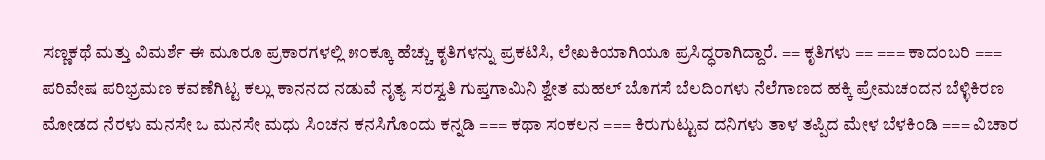ಸಣ್ಣಕಥೆ ಮತ್ತು ವಿಮರ್ಶೆ ಈ ಮೂರೂ ಪ್ರಕಾರಗಳಲ್ಲಿ ೫೦ಕ್ಕೂ ಹೆಚ್ಚು ಕೃತಿಗಳನ್ನು ಪ್ರಕಟಿಸಿ, ಲೇಖಕಿಯಾಗಿಯೂ ಪ್ರಸಿದ್ಧರಾಗಿದ್ದಾರೆ. == ಕೃತಿಗಳು == === ಕಾದಂಬರಿ === ಪರಿವೇಷ ಪರಿಭ್ರಮಣ ಕವಣೆಗಿಟ್ಟ ಕಲ್ಲು ಕಾನನದ ನಡುವೆ ನೃತ್ಯ ಸರಸ್ವತಿ ಗುಪ್ತಗಾಮಿನಿ ಶ್ವೇತ ಮಹಲ್ ಬೊಗಸೆ ಬೆಲದಿಂಗಳು ನೆಲೆಗಾಣದ ಹಕ್ಕಿ ಪ್ರೇಮಚಂದನ ಬೆಳ್ಳಿಕಿರಣ ಮೋಡದ ನೆರಳು ಮನಸೇ ಒ ಮನಸೇ ಮಧು ಸಿಂಚನ ಕನಸಿಗೊಂದು ಕನ್ನಡಿ === ಕಥಾ ಸಂಕಲನ === ಕಿರುಗುಟ್ಟುವ ದನಿಗಳು ತಾಳ ತಪ್ಪಿದ ಮೇಳ ಬೆಳಕಿಂಡಿ === ವಿಚಾರ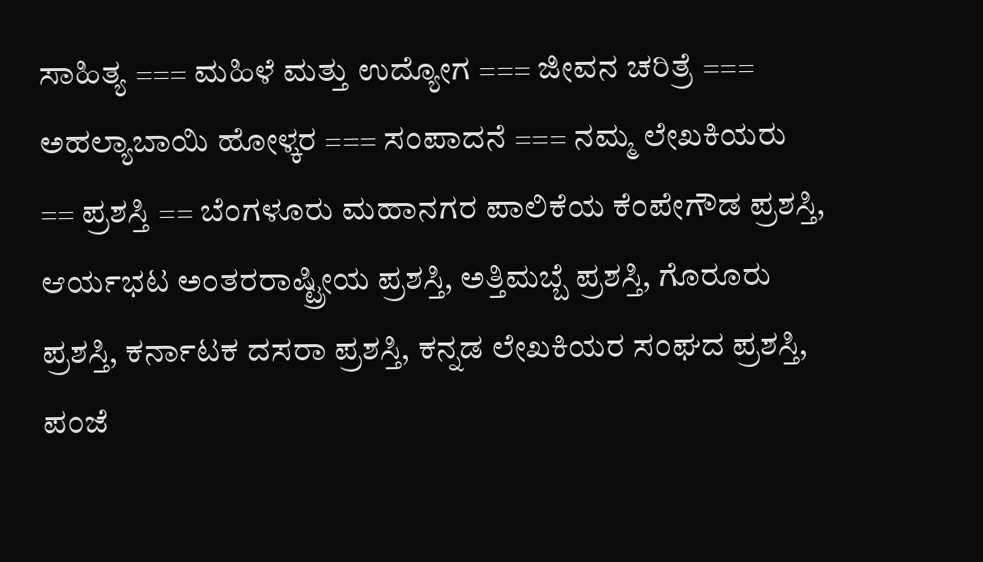ಸಾಹಿತ್ಯ === ಮಹಿಳೆ ಮತ್ತು ಉದ್ಯೋಗ === ಜೀವನ ಚರಿತ್ರೆ === ಅಹಲ್ಯಾಬಾಯಿ ಹೋಳ್ಕರ === ಸಂಪಾದನೆ === ನಮ್ಮ ಲೇಖಕಿಯರು == ಪ್ರಶಸ್ತಿ == ಬೆಂಗಳೂರು ಮಹಾನಗರ ಪಾಲಿಕೆಯ ಕೆಂಪೇಗೌಡ ಪ್ರಶಸ್ತಿ, ಆರ್ಯಭಟ ಅಂತರರಾಷ್ಟ್ರೀಯ ಪ್ರಶಸ್ತಿ, ಅತ್ತಿಮಬ್ಬೆ ಪ್ರಶಸ್ತಿ, ಗೊರೂರು ಪ್ರಶಸ್ತಿ, ಕರ್ನಾಟಕ ದಸರಾ ಪ್ರಶಸ್ತಿ, ಕನ್ನಡ ಲೇಖಕಿಯರ ಸಂಘದ ಪ್ರಶಸ್ತಿ, ಪಂಜೆ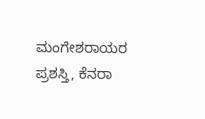ಮಂಗೇಶರಾಯರ ಪ್ರಶಸ್ತಿ, ಕೆನರಾ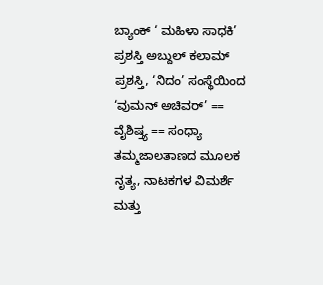ಬ್ಯಾಂಕ್ ‘ ಮಹಿಳಾ ಸಾಧಕಿ’ ಪ್ರಶಸ್ತಿ ಅಬ್ದುಲ್ ಕಲಾಮ್ ಪ್ರಶಸ್ತಿ, ‘ನಿದಂ’ ಸಂಸ್ಥೆಯಿಂದ ‘ವುಮನ್ ಅಚಿವರ್’ == ವೈಶಿಷ್ತ್ಯ == ಸಂಧ್ಯಾ ತಮ್ಮಜಾಲತಾಣದ ಮೂಲಕ ನೃತ್ಯ, ನಾಟಕಗಳ ವಿಮರ್ಶೆ ಮತ್ತು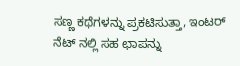ಸಣ್ಣ ಕಥೆಗಳನ್ನು ಪ್ರಕಟಿಸುತ್ತಾ, ಇಂಟರ್ ನೆಟ್ ನಲ್ಲಿ ಸಹ ಛಾಪನ್ನು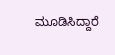ಮೂಡಿಸಿದ್ದಾರೆ